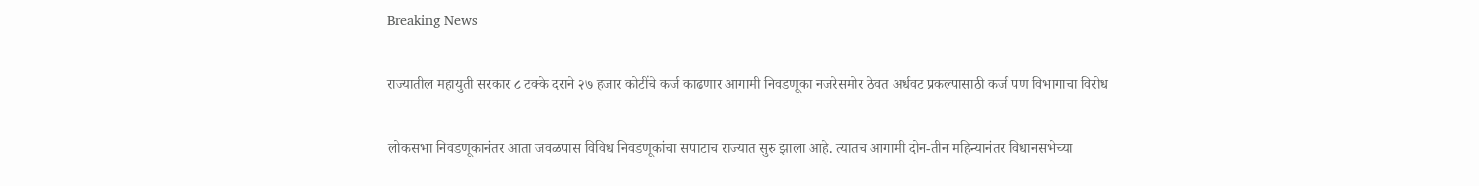Breaking News

राज्यातील महायुती सरकार ८ टक्के दराने २७ हजार कोटींचे कर्ज काढणार आगामी निवडणूका नजरेसमोर ठेवत अर्धवट प्रकल्पासाठी कर्ज पण विभागाचा विरोध

लोकसभा निवडणूकानंतर आता जवळपास विविध निवडणूकांचा सपाटाच राज्यात सुरु झाला आहे. त्यातच आगामी दोन-तीन महिन्यानंतर विधानसभेच्या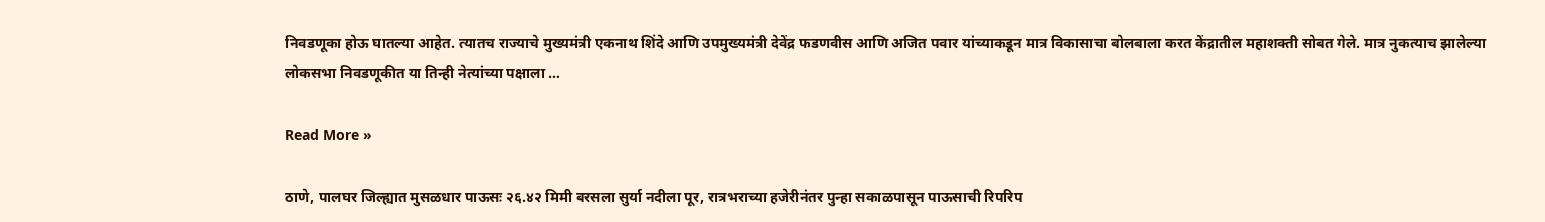निवडणूका होऊ घातल्या आहेत. त्यातच राज्याचे मुख्यमंत्री एकनाथ शिंदे आणि उपमुख्यमंत्री देवेंद्र फडणवीस आणि अजित पवार यांच्याकडून मात्र विकासाचा बोलबाला करत केंद्रातील महाशक्ती सोबत गेले. मात्र नुकत्याच झालेल्या लोकसभा निवडणूकीत या तिन्ही नेत्यांच्या पक्षाला …

Read More »

ठाणे, पालघर जिल्ह्यात मुसळधार पाऊसः २६.४२ मिमी बरसला सुर्या नदीला पूर, रात्रभराच्या हजेरीनंतर पुन्हा सकाळपासून पाऊसाची रिपरिप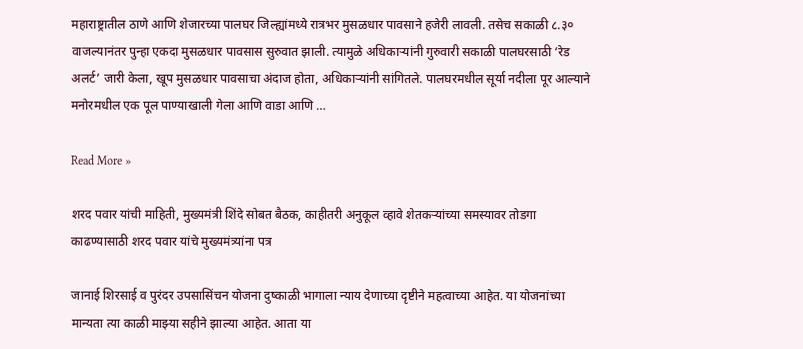महाराष्ट्रातील ठाणे आणि शेजारच्या पालघर जिल्ह्यांमध्ये रात्रभर मुसळधार पावसाने हजेरी लावली. तसेच सकाळी ८.३० वाजल्यानंतर पुन्हा एकदा मुसळधार पावसास सुरुवात झाली. त्यामुळे अधिकाऱ्यांनी गुरुवारी सकाळी पालघरसाठी ‘रेड अलर्ट’ जारी केला, खूप मुसळधार पावसाचा अंदाज होता, अधिकाऱ्यांनी सांगितले. पालघरमधील सूर्या नदीला पूर आल्याने मनोरमधील एक पूल पाण्याखाली गेला आणि वाडा आणि …

Read More »

शरद पवार यांची माहिती, मुख्यमंत्री शिंदे सोबत बैठक, काहीतरी अनुकूल व्हावे शेतकऱ्यांच्या समस्यावर तोडगा काढण्यासाठी शरद पवार यांचे मुख्यमंत्र्यांना पत्र

जानाई शिरसाई व पुरंदर उपसासिंचन योजना दुष्काळी भागाला न्याय देणाच्या दृष्टीने महत्वाच्या आहेत. या योजनांच्या मान्यता त्या काळी माझ्या सहीने झाल्या आहेत. आता या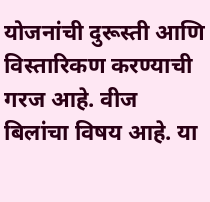योजनांची दुरूस्ती आणि विस्तारिकण करण्याची गरज आहे. वीज बिलांचा विषय आहे. या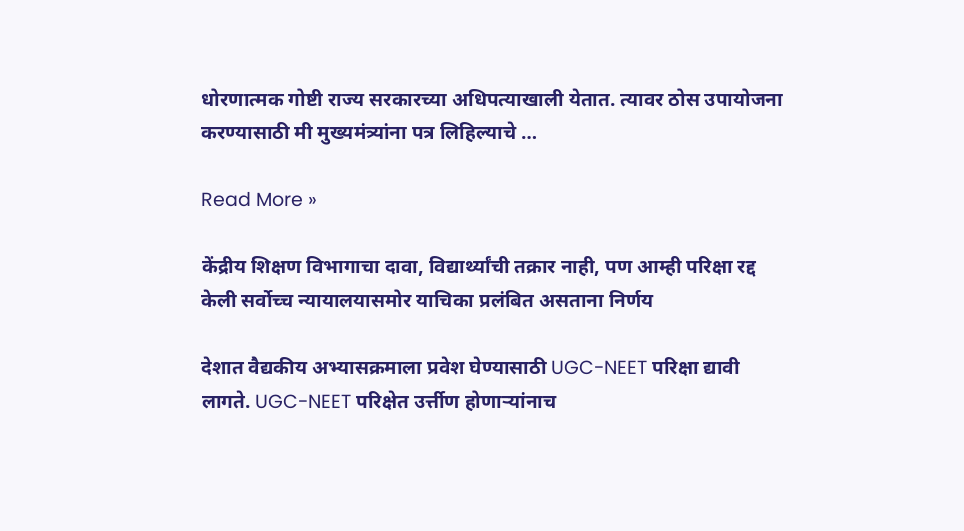धोरणात्मक गोष्टी राज्य सरकारच्या अधिपत्याखाली येतात. त्यावर ठोस उपायोजना करण्यासाठी मी मुख्यमंत्र्यांना पत्र लिहिल्याचे …

Read More »

केंद्रीय शिक्षण विभागाचा दावा, विद्यार्थ्यांची तक्रार नाही, पण आम्ही परिक्षा रद्द केली सर्वोच्च न्यायालयासमोर याचिका प्रलंबित असताना निर्णय

देशात वैद्यकीय अभ्यासक्रमाला प्रवेश घेण्यासाठी UGC-NEET परिक्षा द्यावी लागते. UGC-NEET परिक्षेत उर्त्तीण होणाऱ्यांनाच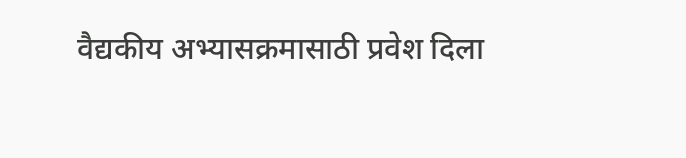वैद्यकीय अभ्यासक्रमासाठी प्रवेश दिला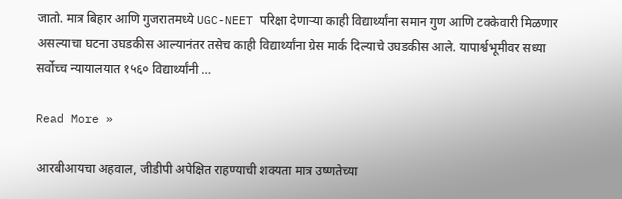जातो. मात्र बिहार आणि गुजरातमध्ये UGC-NEET परिक्षा देणाऱ्या काही विद्यार्थ्यांना समान गुण आणि टक्केवारी मिळणार असल्याचा घटना उघडकीस आल्यानंतर तसेच काही विद्यार्थ्यांना ग्रेस मार्क दिल्याचे उघडकीस आले. यापार्श्वभूमीवर सध्या सर्वोच्च न्यायालयात १५६० विद्यार्थ्यांनी …

Read More »

आरबीआयचा अहवाल, जीडीपी अपेक्षित राहण्याची शक्यता मात्र उष्णतेच्या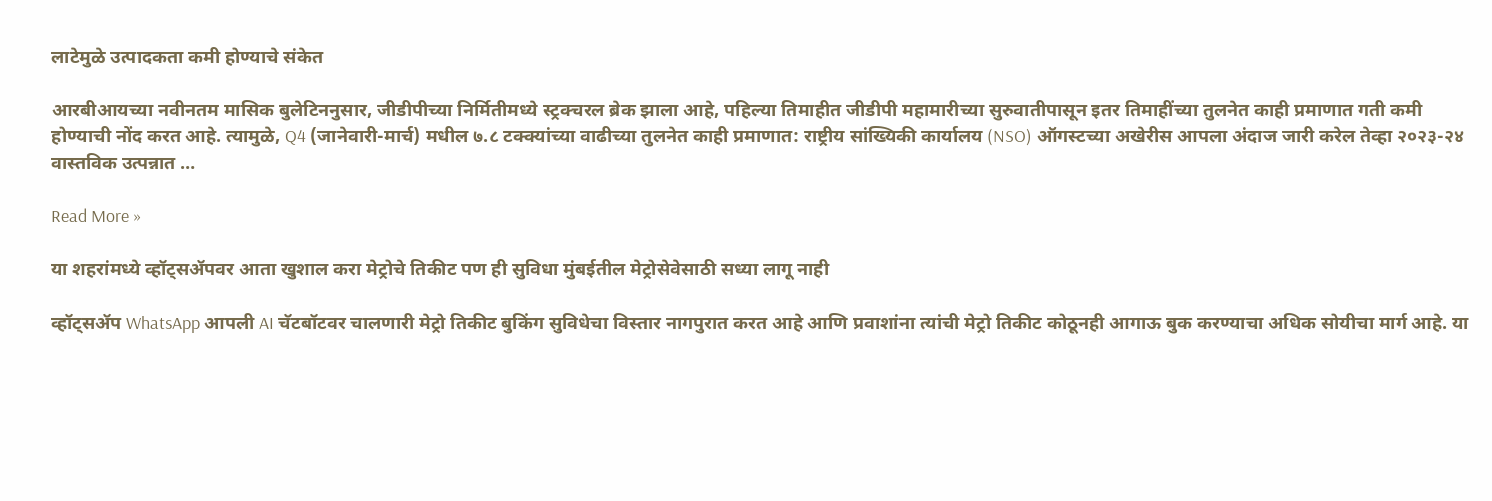लाटेमुळे उत्पादकता कमी होण्याचे संकेत

आरबीआयच्या नवीनतम मासिक बुलेटिननुसार, जीडीपीच्या निर्मितीमध्ये स्ट्रक्चरल ब्रेक झाला आहे, पहिल्या तिमाहीत जीडीपी महामारीच्या सुरुवातीपासून इतर तिमाहींच्या तुलनेत काही प्रमाणात गती कमी होण्याची नोंद करत आहे. त्यामुळे, Q4 (जानेवारी-मार्च) मधील ७.८ टक्क्यांच्या वाढीच्या तुलनेत काही प्रमाणात: राष्ट्रीय सांख्यिकी कार्यालय (NSO) ऑगस्टच्या अखेरीस आपला अंदाज जारी करेल तेव्हा २०२३-२४ वास्तविक उत्पन्नात …

Read More »

या शहरांमध्ये व्हॉट्सॲपवर आता खुशाल करा मेट्रोचे तिकीट पण ही सुविधा मुंबईतील मेट्रोसेवेसाठी सध्या लागू नाही

व्हॉट्सॲप WhatsApp आपली AI चॅटबॉटवर चालणारी मेट्रो तिकीट बुकिंग सुविधेचा विस्तार नागपुरात करत आहे आणि प्रवाशांना त्यांची मेट्रो तिकीट कोठूनही आगाऊ बुक करण्याचा अधिक सोयीचा मार्ग आहे. या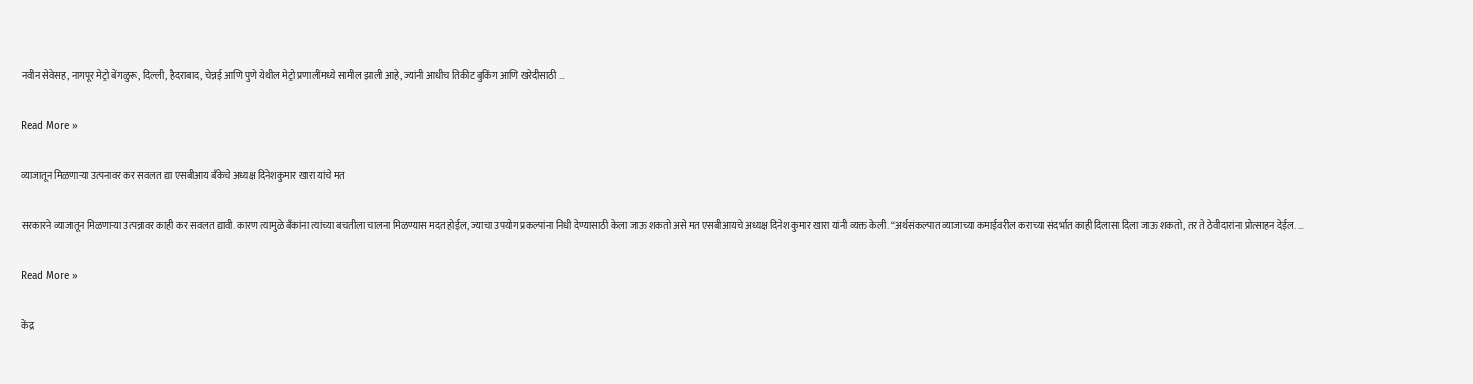नवीन सेवेसह, नागपूर मेट्रो बेंगळुरू, दिल्ली, हैदराबाद, चेन्नई आणि पुणे येथील मेट्रो प्रणालींमध्ये सामील झाली आहे, ज्यांनी आधीच तिकीट बुकिंग आणि खरेदीसाठी …

Read More »

व्याजातून मिळणाऱ्या उत्पनावर कर सवलत द्या एसबीआय बँकेचे अध्यक्ष दिनेशकुमार खारा यांचे मत

सरकारने व्याजातून मिळणाऱ्या उत्पन्नावर काही कर सवलत द्यावी. कारण त्यामुळे बँकांना त्यांच्या बचतीला चालना मिळण्यास मदत होईल, ज्याचा उपयोग प्रकल्पांना निधी देण्यासाठी केला जाऊ शकतो असे मत एसबीआयचे अध्यक्ष दिनेश कुमार खारा यांनी व्यक्त केली. “अर्थसंकल्पात व्याजाच्या कमाईवरील कराच्या संदर्भात काही दिलासा दिला जाऊ शकतो, तर ते ठेवीदारांना प्रोत्साहन देईल. …

Read More »

केंद्र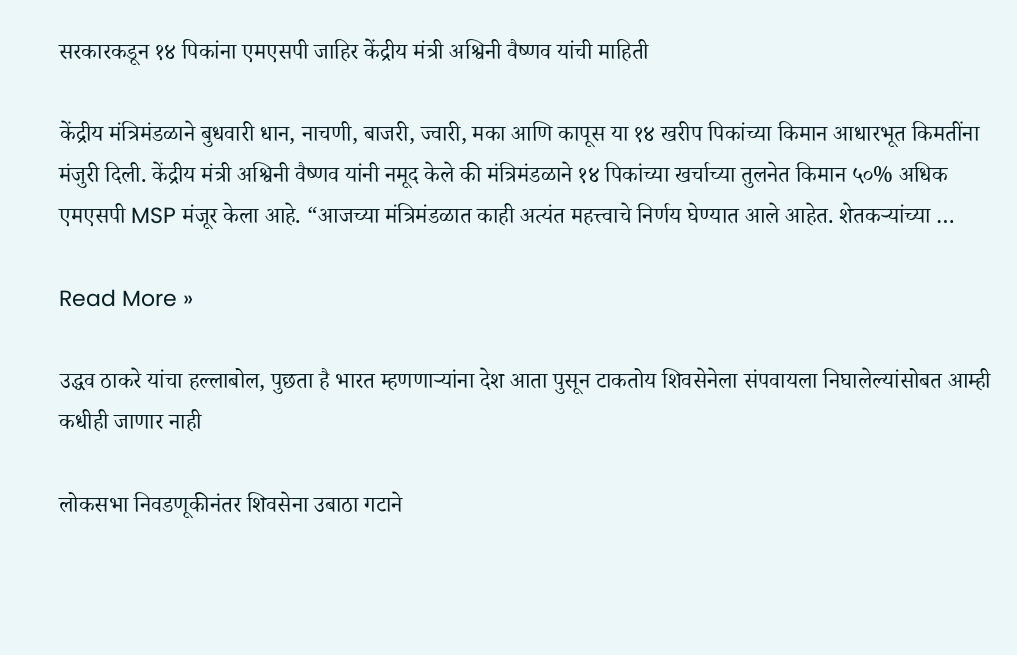सरकारकडून १४ पिकांना एमएसपी जाहिर केंद्रीय मंत्री अश्विनी वैष्णव यांची माहिती

केंद्रीय मंत्रिमंडळाने बुधवारी धान, नाचणी, बाजरी, ज्वारी, मका आणि कापूस या १४ खरीप पिकांच्या किमान आधारभूत किमतींना मंजुरी दिली. केंद्रीय मंत्री अश्विनी वैष्णव यांनी नमूद केले की मंत्रिमंडळाने १४ पिकांच्या खर्चाच्या तुलनेत किमान ५०% अधिक एमएसपी MSP मंजूर केला आहे. “आजच्या मंत्रिमंडळात काही अत्यंत महत्त्वाचे निर्णय घेण्यात आले आहेत. शेतकऱ्यांच्या …

Read More »

उद्धव ठाकरे यांचा हल्लाबोल, पुछता है भारत म्हणणाऱ्यांना देश आता पुसून टाकतोय शिवसेनेला संपवायला निघालेल्यांसोबत आम्ही कधीही जाणार नाही

लोकसभा निवडणूकीनंतर शिवसेना उबाठा गटाने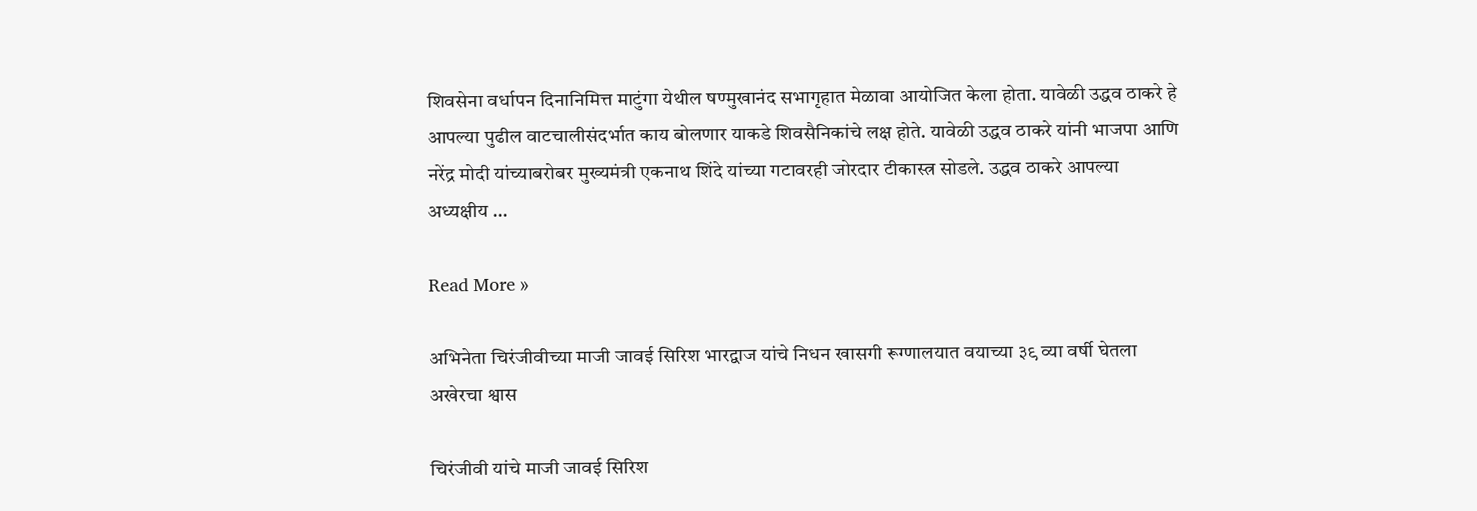शिवसेना वर्धापन दिनानिमित्त माटुंगा येथील षण्मुखानंद सभागृहात मेळावा आयोजित केला होता. यावेळी उद्धव ठाकरे हे आपल्या पुढील वाटचालीसंदर्भात काय बोलणार याकडे शिवसैनिकांचे लक्ष होते. यावेळी उद्धव ठाकरे यांनी भाजपा आणि नरेंद्र मोदी यांच्याबरोबर मुख्यमंत्री एकनाथ शिंदे यांच्या गटावरही जोरदार टीकास्त्र सोडले. उद्धव ठाकरे आपल्या अध्यक्षीय …

Read More »

अभिनेता चिरंजीवीच्या माजी जावई सिरिश भारद्वाज यांचे निधन खासगी रूग्णालयात वयाच्या ३९ व्या वर्षी घेतला अखेरचा श्वास

चिरंजीवी यांचे माजी जावई सिरिश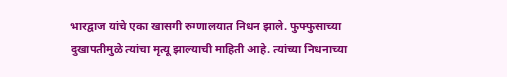भारद्वाज यांचे एका खासगी रुग्णालयात निधन झाले. फुफ्फुसाच्या दुखापतीमुळे त्यांचा मृत्यू झाल्याची माहिती आहे. त्यांच्या निधनाच्या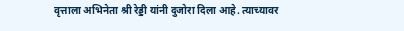वृत्ताला अभिनेता श्री रेड्डी यांनी दुजोरा दिला आहे. त्याच्यावर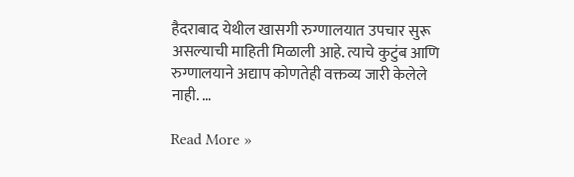हैदराबाद येथील खासगी रुग्णालयात उपचार सुरू असल्याची माहिती मिळाली आहे. त्याचे कुटुंब आणि रुग्णालयाने अद्याप कोणतेही वक्तव्य जारी केलेले नाही. …

Read More »